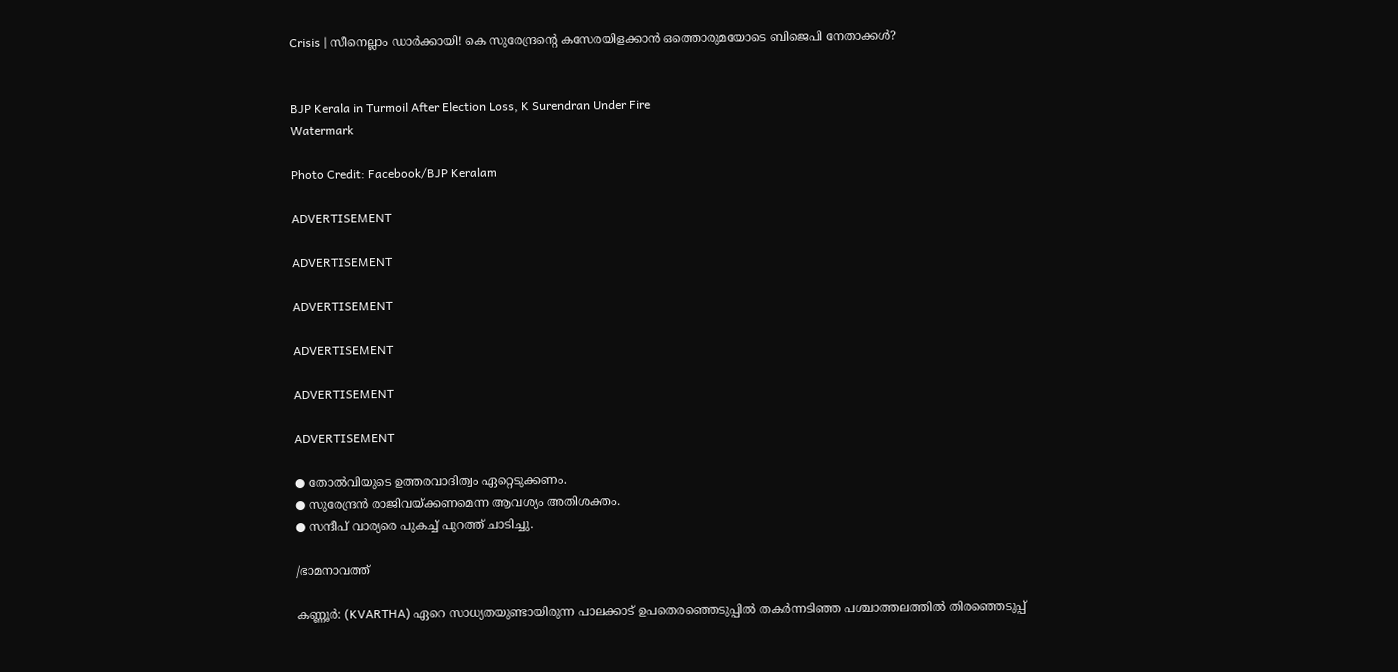Crisis | സീനെല്ലാം ഡാര്‍ക്കായി! കെ സുരേന്ദ്രന്റെ കസേരയിളക്കാന്‍ ഒത്തൊരുമയോടെ ബിജെപി നേതാക്കള്‍?


BJP Kerala in Turmoil After Election Loss, K Surendran Under Fire
Watermark

Photo Credit: Facebook/BJP Keralam

ADVERTISEMENT

ADVERTISEMENT

ADVERTISEMENT

ADVERTISEMENT

ADVERTISEMENT

ADVERTISEMENT

● തോല്‍വിയുടെ ഉത്തരവാദിത്വം ഏറ്റെടുക്കണം.
● സുരേന്ദ്രന്‍ രാജിവയ്ക്കണമെന്ന ആവശ്യം അതിശക്തം.
● സന്ദീപ് വാര്യരെ പുകച്ച് പുറത്ത് ചാടിച്ചു.

/ഭാമനാവത്ത്

കണ്ണൂര്‍: (KVARTHA) ഏറെ സാധ്യതയുണ്ടായിരുന്ന പാലക്കാട് ഉപതെരഞ്ഞെടുപ്പില്‍ തകര്‍ന്നടിഞ്ഞ പശ്ചാത്തലത്തില്‍ തിരഞ്ഞെടുപ്പ്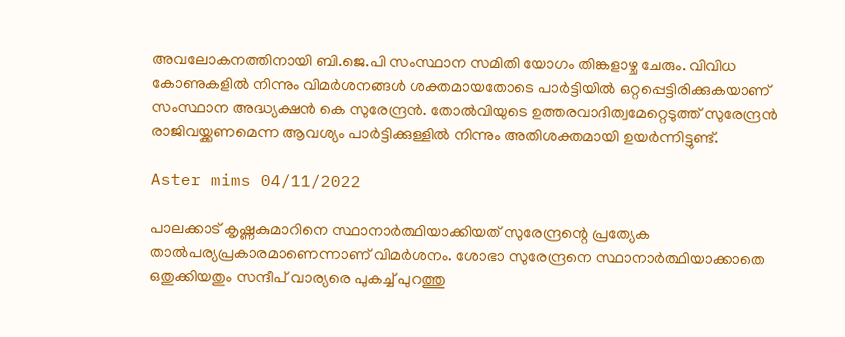അവലോകനത്തിനായി ബി.ജെ.പി സംസ്ഥാന സമിതി യോഗം തിങ്കളാഴ്ച ചേരും. വിവിധ കോണുകളില്‍ നിന്നും വിമര്‍ശനങ്ങള്‍ ശക്തമായതോടെ പാര്‍ട്ടിയില്‍ ഒറ്റപ്പെട്ടിരിക്കുകയാണ് സംസ്ഥാന അദ്ധ്യക്ഷന്‍ കെ സുരേന്ദ്രന്‍. തോല്‍വിയുടെ ഉത്തരവാദിത്വമേറ്റെടുത്ത് സുരേന്ദ്രന്‍ രാജിവയ്ക്കണമെന്ന ആവശ്യം പാര്‍ട്ടിക്കുള്ളില്‍ നിന്നും അതിശക്തമായി ഉയര്‍ന്നിട്ടുണ്ട്.

Aster mims 04/11/2022

പാലക്കാട് കൃഷ്ണകുമാറിനെ സ്ഥാനാര്‍ത്ഥിയാക്കിയത് സുരേന്ദ്രന്റെ പ്രത്യേക താല്‍പര്യപ്രകാരമാണെന്നാണ് വിമര്‍ശനം. ശോഭാ സുരേന്ദ്രനെ സ്ഥാനാര്‍ത്ഥിയാക്കാതെ ഒതുക്കിയതും സന്ദീപ് വാര്യരെ പുകച്ച് പുറത്തു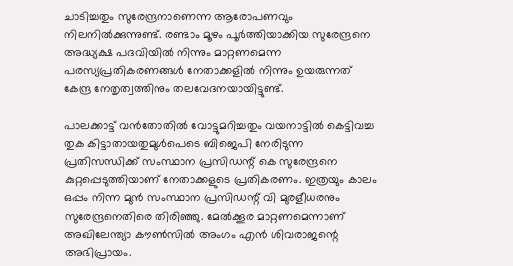ചാടിച്ചതും സുരേന്ദ്രനാണെന്ന ആരോപണവും നിലനില്‍ക്കുന്നുണ്ട്. രണ്ടാം മൂഴം പൂര്‍ത്തിയാക്കിയ സുരേന്ദ്രനെ അദ്ധ്യക്ഷ പദവിയില്‍ നിന്നും മാറ്റണമെന്ന പരസ്യപ്രതികരണങ്ങള്‍ നേതാക്കളില്‍ നിന്നും ഉയരുന്നത് കേന്ദ്ര നേതൃത്വത്തിനും തലവേദനയായിട്ടുണ്ട്.

പാലക്കാട്ട് വന്‍തോതില്‍ വോട്ടുമറിച്ചതും വയനാട്ടില്‍ കെട്ടിവച്ച തുക കിട്ടാതായതുമുള്‍പെടെ ബിജെപി നേരിടുന്ന പ്രതിസന്ധിക്ക് സംസ്ഥാന പ്രസിഡന്റ് കെ സുരേന്ദ്രനെ കുറ്റപ്പെടുത്തിയാണ് നേതാക്കളുടെ പ്രതികരണം. ഇത്രയും കാലം ഒപ്പം നിന്ന മുന്‍ സംസ്ഥാന പ്രസിഡന്റ് വി മുരളീധരനും സുരേന്ദ്രനെതിരെ തിരിഞ്ഞു. മേല്‍ക്കൂര മാറ്റണമെന്നാണ് അഖിലേന്ത്യാ കൗണ്‍സില്‍ അംഗം എന്‍ ശിവരാജന്റെ അഭിപ്രായം.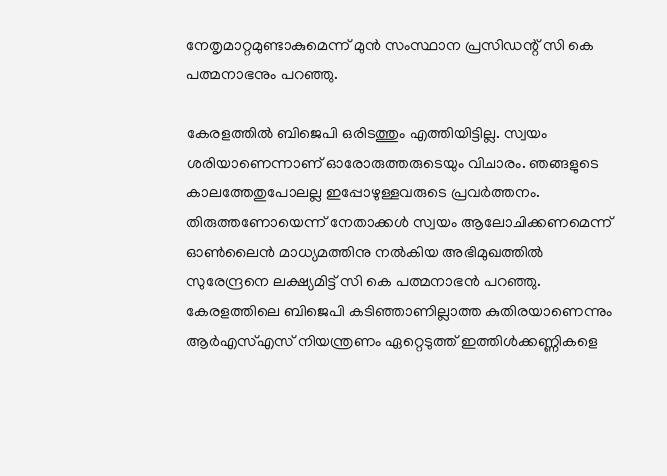നേതൃമാറ്റമുണ്ടാകുമെന്ന് മുന്‍ സംസ്ഥാന പ്രസിഡന്റ് സി കെ പത്മനാഭനും പറഞ്ഞു.

കേരളത്തില്‍ ബിജെപി ഒരിടത്തും എത്തിയിട്ടില്ല. സ്വയം ശരിയാണെന്നാണ് ഓരോരുത്തരുടെയും വിചാരം. ഞങ്ങളുടെ കാലത്തേതുപോലല്ല ഇപ്പോഴുള്ളവരുടെ പ്രവര്‍ത്തനം. തിരുത്തണോയെന്ന് നേതാക്കള്‍ സ്വയം ആലോചിക്കണമെന്ന് ഓണ്‍ലൈന്‍ മാധ്യമത്തിനു നല്‍കിയ അഭിമുഖത്തില്‍ സുരേന്ദ്രനെ ലക്ഷ്യമിട്ട് സി കെ പത്മനാഭന്‍ പറഞ്ഞു. കേരളത്തിലെ ബിജെപി കടിഞ്ഞാണില്ലാത്ത കുതിരയാണെന്നും ആര്‍എസ്എസ് നിയന്ത്രണം ഏറ്റെടുത്ത് ഇത്തിള്‍ക്കണ്ണികളെ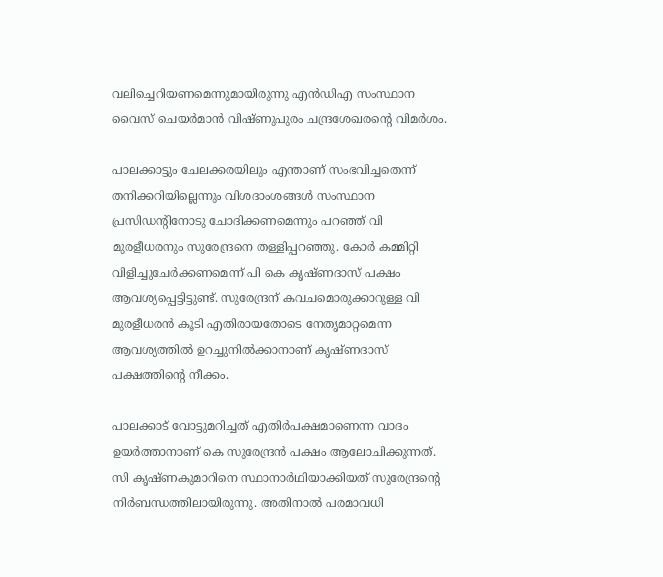വലിച്ചെറിയണമെന്നുമായിരുന്നു എന്‍ഡിഎ സംസ്ഥാന വൈസ് ചെയര്‍മാന്‍ വിഷ്ണുപുരം ചന്ദ്രശേഖരന്റെ വിമര്‍ശം.

പാലക്കാട്ടും ചേലക്കരയിലും എന്താണ് സംഭവിച്ചതെന്ന് തനിക്കറിയില്ലെന്നും വിശദാംശങ്ങള്‍ സംസ്ഥാന പ്രസിഡന്റിനോടു ചോദിക്കണമെന്നും പറഞ്ഞ് വി മുരളീധരനും സുരേന്ദ്രനെ തള്ളിപ്പറഞ്ഞു. കോര്‍ കമ്മിറ്റി വിളിച്ചുചേര്‍ക്കണമെന്ന് പി കെ കൃഷ്ണദാസ് പക്ഷം ആവശ്യപ്പെട്ടിട്ടുണ്ട്. സുരേന്ദ്രന് കവചമൊരുക്കാറുള്ള വി മുരളീധരന്‍ കൂടി എതിരായതോടെ നേതൃമാറ്റമെന്ന ആവശ്യത്തില്‍ ഉറച്ചുനില്‍ക്കാനാണ് കൃഷ്ണദാസ് പക്ഷത്തിന്റെ നീക്കം.

പാലക്കാട് വോട്ടുമറിച്ചത് എതിര്‍പക്ഷമാണെന്ന വാദം ഉയര്‍ത്താനാണ് കെ സുരേന്ദ്രന്‍ പക്ഷം ആലോചിക്കുന്നത്. സി കൃഷ്ണകുമാറിനെ സ്ഥാനാര്‍ഥിയാക്കിയത് സുരേന്ദ്രന്റെ നിര്‍ബന്ധത്തിലായിരുന്നു. അതിനാല്‍ പരമാവധി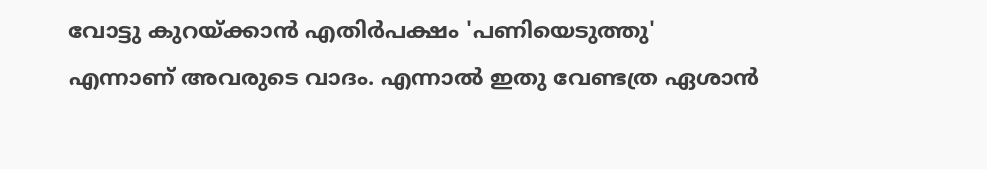വോട്ടു കുറയ്ക്കാന്‍ എതിര്‍പക്ഷം 'പണിയെടുത്തു' എന്നാണ് അവരുടെ വാദം. എന്നാല്‍ ഇതു വേണ്ടത്ര ഏശാന്‍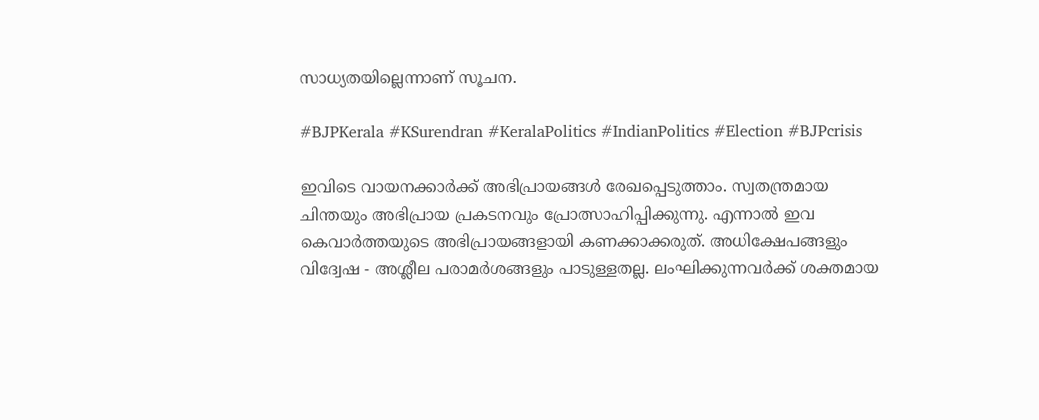സാധ്യതയില്ലെന്നാണ് സൂചന.

#BJPKerala #KSurendran #KeralaPolitics #IndianPolitics #Election #BJPcrisis

ഇവിടെ വായനക്കാർക്ക് അഭിപ്രായങ്ങൾ രേഖപ്പെടുത്താം. സ്വതന്ത്രമായ ചിന്തയും അഭിപ്രായ പ്രകടനവും പ്രോത്സാഹിപ്പിക്കുന്നു. എന്നാൽ ഇവ കെവാർത്തയുടെ അഭിപ്രായങ്ങളായി കണക്കാക്കരുത്. അധിക്ഷേപങ്ങളും വിദ്വേഷ - അശ്ലീല പരാമർശങ്ങളും പാടുള്ളതല്ല. ലംഘിക്കുന്നവർക്ക് ശക്തമായ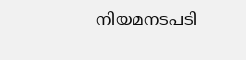നിയമനടപടി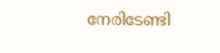നേരിടേണ്ടി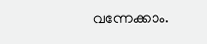വന്നേക്കാം.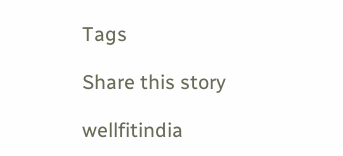Tags

Share this story

wellfitindia